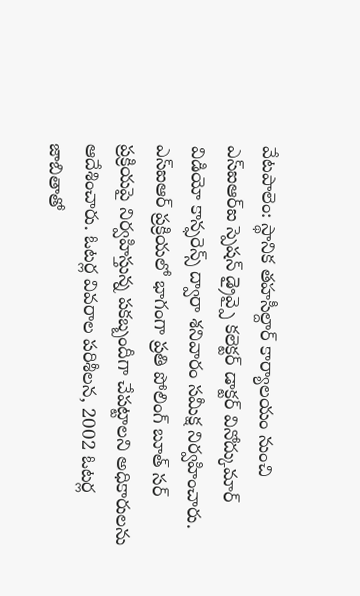వేటపాలెం: స్థానిక తహసీల్దార్ కార్యాలయం నుంచి ఎస్ఐఆర్ఐ స్పెషన్ డ్రైవ్పై కలెక్టర్ డాక్టర్ వినోద్కుమార్ విడియో కాన్ఫరెన్స్ ద్వారా శనివారం సమీక్ష నిర్వహించారు.
ఎస్ఐఆర్ ప్రక్రియలో భాగంగా ప్రతి పోలింగ్ బూత్ సర్ ప్రక్రియపై నిర్వహిస్తున్న పకబ్బందీగా చేపట్టాలని అధికారులను ఆదేశించారు. ఓటర్ల వివరాల పరిశీలన, 2002 ఓటర్ల జాబితాతో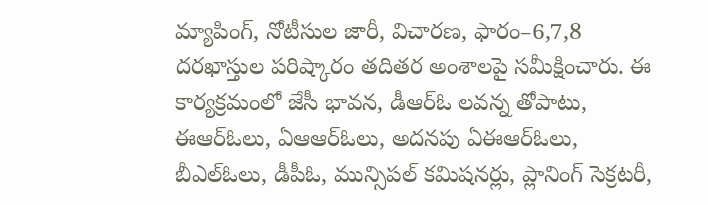మ్యాపింగ్, నోటీసుల జారీ, విచారణ, ఫారం–6,7,8 దరఖాస్తుల పరిష్కారం తదితర అంశాలపై సమీక్షించారు. ఈ కార్యక్రమంలో జేసీ భావన, డీఆర్ఓ లవన్న తోపాటు, ఈఆర్ఓలు, ఏఆఆర్ఓలు, అదనపు ఏఈఆర్ఓలు, బీఎల్ఓలు, డీపీఓ, మున్సిపల్ కమిషనర్లు, ప్లానింగ్ సెక్రటరీ,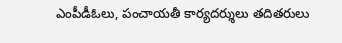ఎంపీడీఓలు, పంచాయతీ కార్యదర్శులు తదితరులు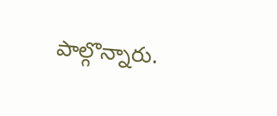పాల్గొన్నారు.